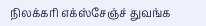நிலக்கரி எக்ஸ்சேஞ்ச் துவங்க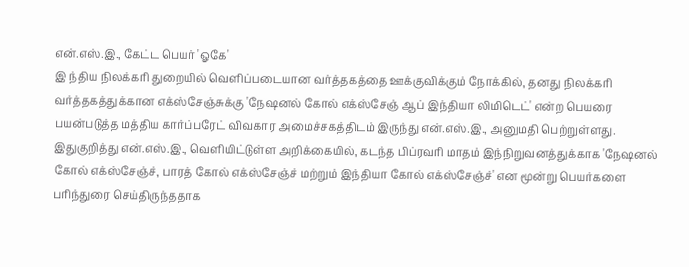என்.எஸ்.இ., கேட்ட பெயர் 'ஓகே'
இ ந்திய நிலக்கரி துறையில் வெளிப்படையான வர்த்தகத்தை ஊக்குவிக்கும் நோக்கில், தனது நிலக்கரி வர்த்தகத்துக்கான எக்ஸ்சேஞ்சுக்கு 'நேஷனல் கோல் எக்ஸ்சேஞ் ஆப் இந்தியா லிமிடெட்' என்ற பெயரை பயன்படுத்த மத்திய கார்ப்பரேட் விவகார அமைச்சகத்திடம் இருந்து என்.எஸ்.இ., அனுமதி பெற்றுள்ளது.
இதுகுறித்து என்.எஸ்.இ., வெளியிட்டுள்ள அறிக்கையில், கடந்த பிப்ரவரி மாதம் இந்நிறுவனத்துக்காக 'நேஷனல் கோல் எக்ஸ்சேஞ்ச், பாரத் கோல் எக்ஸ்சேஞ்ச் மற்றும் இந்தியா கோல் எக்ஸ்சேஞ்ச்' என மூன்று பெயர்களை பரிந்துரை செய்திருந்ததாக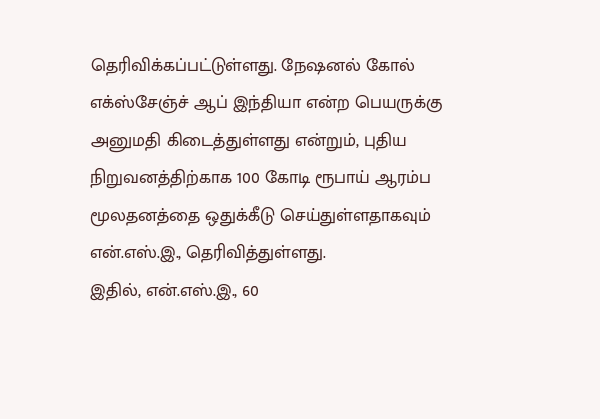தெரிவிக்கப்பட்டுள்ளது. நேஷனல் கோல் எக்ஸ்சேஞ்ச் ஆப் இந்தியா என்ற பெயருக்கு அனுமதி கிடைத்துள்ளது என்றும், புதிய நிறுவனத்திற்காக 100 கோடி ரூபாய் ஆரம்ப மூலதனத்தை ஒதுக்கீடு செய்துள்ளதாகவும் என்.எஸ்.இ., தெரிவித்துள்ளது.
இதில், என்.எஸ்.இ., 60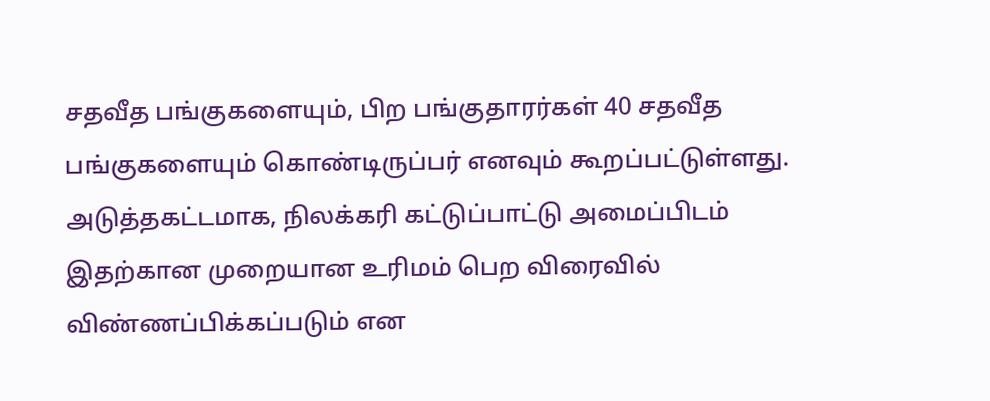சதவீத பங்குகளையும், பிற பங்குதாரர்கள் 40 சதவீத பங்குகளையும் கொண்டிருப்பர் எனவும் கூறப்பட்டுள்ளது.
அடுத்தகட்டமாக, நிலக்கரி கட்டுப்பாட்டு அமைப்பிடம் இதற்கான முறையான உரிமம் பெற விரைவில் விண்ணப்பிக்கப்படும் என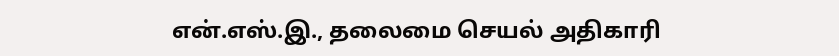என்.எஸ்.இ., தலைமை செயல் அதிகாரி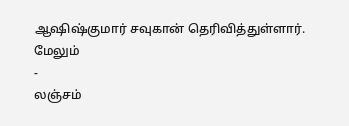ஆஷிஷ்குமார் சவுகான் தெரிவித்துள்ளார்.
மேலும்
-
லஞ்சம்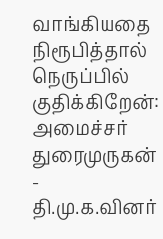வாங்கியதை நிரூபித்தால் நெருப்பில் குதிக்கிறேன்: அமைச்சர் துரைமுருகன்
-
தி.மு.க.வினர்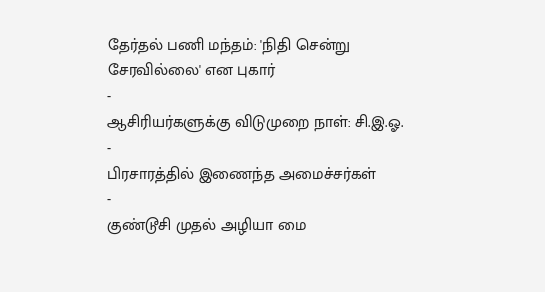தேர்தல் பணி மந்தம்: 'நிதி சென்று சேரவில்லை' என புகார்
-
ஆசிரியர்களுக்கு விடுமுறை நாள்: சி.இ.ஓ.
-
பிரசாரத்தில் இணைந்த அமைச்சர்கள்
-
குண்டூசி முதல் அழியா மை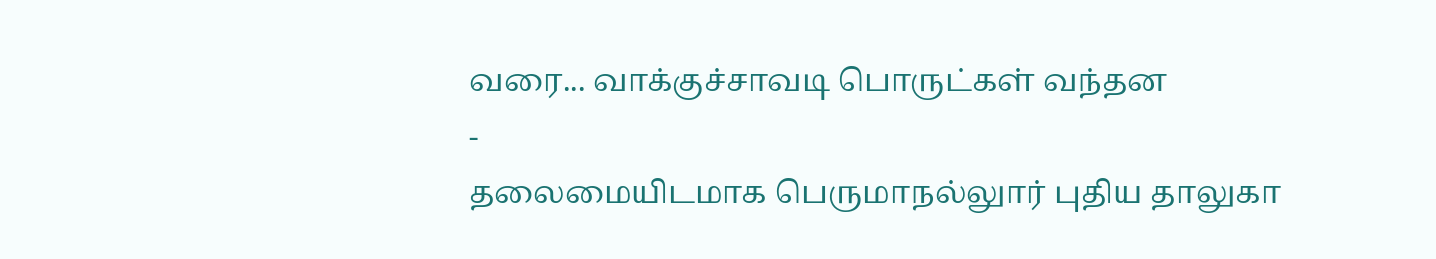வரை... வாக்குச்சாவடி பொருட்கள் வந்தன
-
தலைமையிடமாக பெருமாநல்லுார் புதிய தாலுகா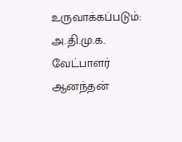உருவாக்கப்படும்: அ.தி.மு.க. வேட்பாளர் ஆனந்தன்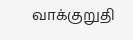வாக்குறுதி